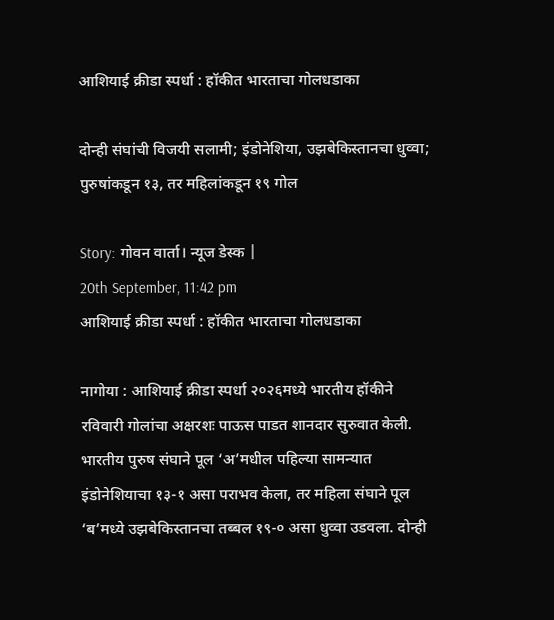आशियाई क्रीडा स्पर्धा : हॉकीत भारताचा गोलधडाका

दोन्ही संघांची विजयी सलामी; इंडोनेशिया, उझबेकिस्तानचा धुव्वा; पुरुषांकडून १३, तर महिलांकडून १९ गोल

Story: गोवन वार्ता। न्यूज डेस्क |
20th September, 11:42 pm
आशियाई क्रीडा स्पर्धा : हॉकीत भारताचा गोलधडाका

नागोया : आशियाई क्रीडा स्पर्धा २०२६मध्ये भारतीय हॉकीने रविवारी गोलांचा अक्षरशः पाऊस पाडत शानदार सुरुवात केली. भारतीय पुरुष संघाने पूल ‘अ’मधील पहिल्या सामन्यात इंडोनेशियाचा १३-१ असा पराभव केला, तर महिला संघाने पूल ‘ब’मध्ये उझबेकिस्तानचा तब्बल १९-० असा धुव्वा उडवला. दोन्ही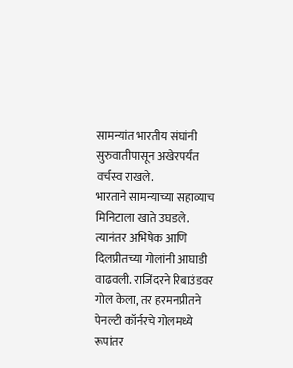सामन्यांत भारतीय संघांनी सुरुवातीपासून अखेरपर्यंत वर्चस्व राखले.
भारताने सामन्याच्या सहाव्याच मिनिटाला खाते उघडले. त्यानंतर अभिषेक आणि दिलप्रीतच्या गोलांनी आघाडी वाढवली. राजिंदरने रिबाउंडवर गोल केला, तर हरमनप्रीतने पेनल्टी कॉर्नरचे गोलमध्ये रूपांतर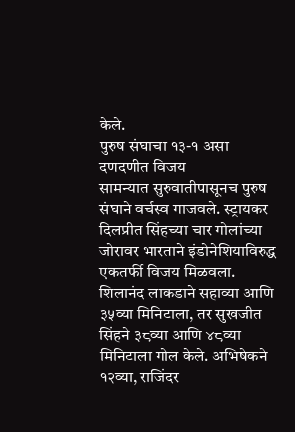केले.
पुरुष संघाचा १३-१ असा दणदणीत विजय
सामन्यात सुरुवातीपासूनच पुरुष संघाने वर्चस्व गाजवले. स्ट्रायकर दिलप्रीत सिंहच्या चार गोलांच्या जोरावर भारताने इंडोनेशियाविरुद्ध एकतर्फी विजय मिळवला. शिलानंद लाकडाने सहाव्या आणि ३५व्या मिनिटाला, तर सुखजीत सिंहने ३८व्या आणि ४८व्या मिनिटाला गोल केले. अभिषेकने १२व्या, राजिंदर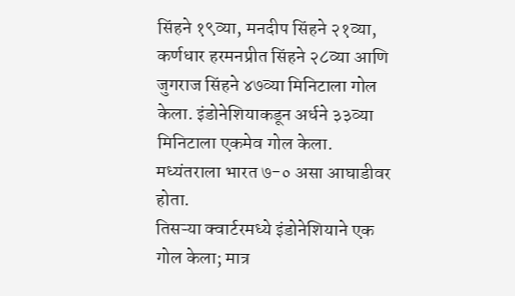सिंहने १९व्या, मनदीप सिंहने २१व्या, कर्णधार हरमनप्रीत सिंहने २८व्या आणि जुगराज सिंहने ४७व्या मिनिटाला गोल केला. इंडोनेशियाकडून अर्धने ३३व्या मिनिटाला एकमेव गोल केला.
मध्यंतराला भारत ७-० असा आघाडीवर होता.
तिसऱ्या क्वार्टरमध्ये इंडोनेशियाने एक गोल केला; मात्र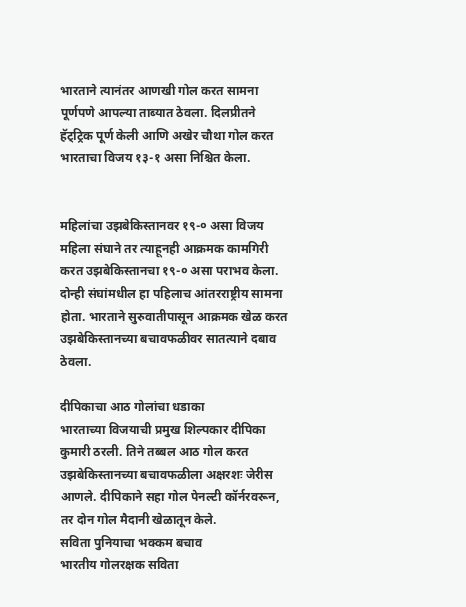भारताने त्यानंतर आणखी गोल करत सामना पूर्णपणे आपल्या ताब्यात ठेवला. दिलप्रीतने हॅट्ट्रिक पूर्ण केली आणि अखेर चौथा गोल करत भारताचा विजय १३-१ असा निश्चित केला.


महिलांचा उझबेकिस्तानवर १९-० असा विजय
महिला संघाने तर त्याहूनही आक्रमक कामगिरी करत उझबेकिस्तानचा १९-० असा पराभव केला. दोन्ही संघांमधील हा पहिलाच आंतरराष्ट्रीय सामना होता. भारताने सुरुवातीपासून आक्रमक खेळ करत उझबेकिस्तानच्या बचावफळीवर सातत्याने दबाव ठेवला.

दीपिकाचा आठ गोलांचा धडाका
भारताच्या विजयाची प्रमुख शिल्पकार दीपिका कुमारी ठरली. तिने तब्बल आठ गोल करत उझबेकिस्तानच्या बचावफळीला अक्षरशः जेरीस आणले. दीपिकाने सहा गोल पेनल्टी कॉर्नरवरून, तर दोन गोल मैदानी खेळातून केले.
सविता पुनियाचा भक्कम बचाव
भारतीय गोलरक्षक सविता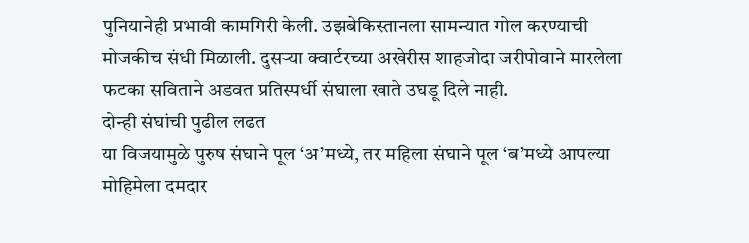पुनियानेही प्रभावी कामगिरी केली. उझबेकिस्तानला सामन्यात गोल करण्याची मोजकीच संधी मिळाली. दुसऱ्या क्वार्टरच्या अखेरीस शाहजोदा जरीपोवाने मारलेला फटका सविताने अडवत प्रतिस्पर्धी संघाला खाते उघडू दिले नाही.
दोन्ही संघांची पुढील लढत
या विजयामुळे पुरुष संघाने पूल ‘अ’मध्ये, तर महिला संघाने पूल ‘ब’मध्ये आपल्या मोहिमेला दमदार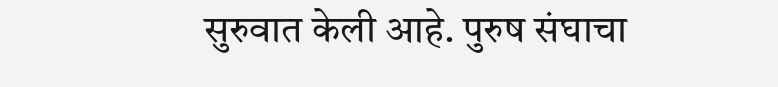सुरुवात केली आहे. पुरुष संघाचा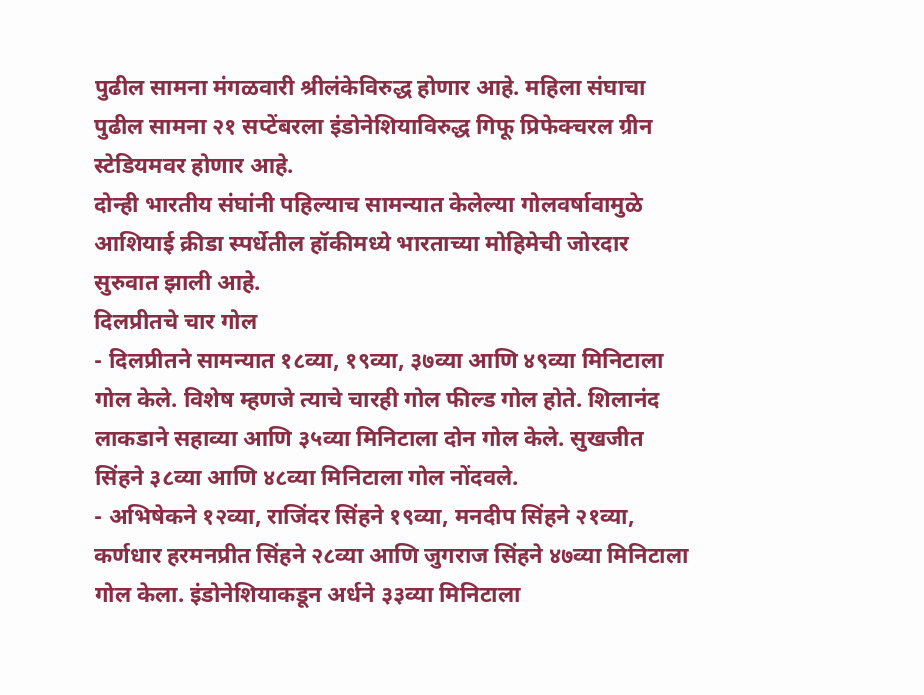पुढील सामना मंगळवारी श्रीलंकेविरुद्ध होणार आहे. महिला संघाचा पुढील सामना २१ सप्टेंबरला इंडोनेशियाविरुद्ध गिफू प्रिफेक्चरल ग्रीन स्टेडियमवर होणार आहे.
दोन्ही भारतीय संघांनी पहिल्याच सामन्यात केलेल्या गोलवर्षावामुळे आशियाई क्रीडा स्पर्धेतील हॉकीमध्ये भारताच्या मोहिमेची जोरदार सुरुवात झाली आहे.
दिलप्रीतचे चार गोल
- दिलप्रीतने सामन्यात १८व्या, १९व्या, ३७व्या आणि ४९व्या मिनिटाला गोल केले. विशेष म्हणजे त्याचे चारही गोल फील्ड गोल होते. शिलानंद लाकडाने सहाव्या आणि ३५व्या मिनिटाला दोन गोल केले. सुखजीत सिंहने ३८व्या आणि ४८व्या मिनिटाला गोल नोंदवले.
- अभिषेकने १२व्या, राजिंदर सिंहने १९व्या, मनदीप सिंहने २१व्या, कर्णधार हरमनप्रीत सिंहने २८व्या आणि जुगराज सिंहने ४७व्या मिनिटाला गोल केला. इंडोनेशियाकडून अर्धने ३३व्या मिनिटाला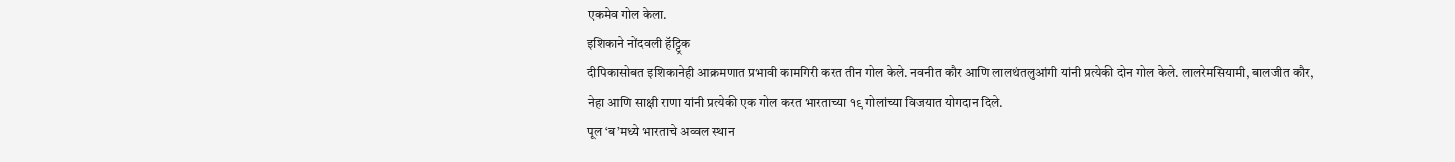एकमेव गोल केला.
इशिकाने नोंदवली हॅट्ट्रिक
दीपिकासोबत इशिकानेही आक्रमणात प्रभावी कामगिरी करत तीन गोल केले. नवनीत कौर आणि लालथंतलुआंगी यांनी प्रत्येकी दोन गोल केले. लालरेमसियामी, बालजीत कौर, नेहा आणि साक्षी राणा यांनी प्रत्येकी एक गोल करत भारताच्या १९ गोलांच्या विजयात योगदान दिले.
पूल ‘ब’मध्ये भारताचे अव्वल स्थान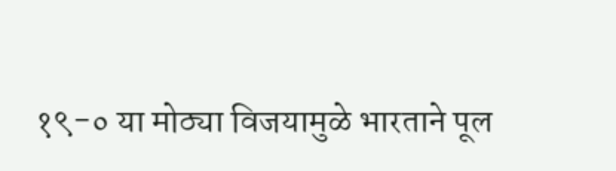१९-० या मोठ्या विजयामुळे भारताने पूल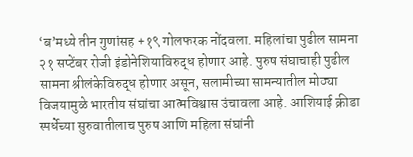‘ब’मध्ये तीन गुणांसह +१९ गोलफरक नोंदवला. महिलांचा पुढील सामना २१ सप्टेंबर रोजी इंडोनेशियाविरुद्ध होणार आहे. पुरुष संघाचाही पुढील सामना श्रीलंकेविरुद्ध होणार असून, सलामीच्या सामन्यातील मोठ्या विजयामुळे भारतीय संघांचा आत्मविश्वास उंचावला आहे. आशियाई क्रीडा स्पर्धेच्या सुरुवातीलाच पुरुष आणि महिला संघांनी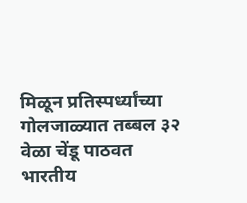मिळून प्रतिस्पर्ध्यांच्या गोलजाळ्यात तब्बल ३२ वेळा चेंडू पाठवत भारतीय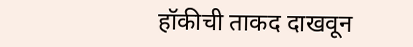हॉकीची ताकद दाखवून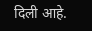दिली आहे.